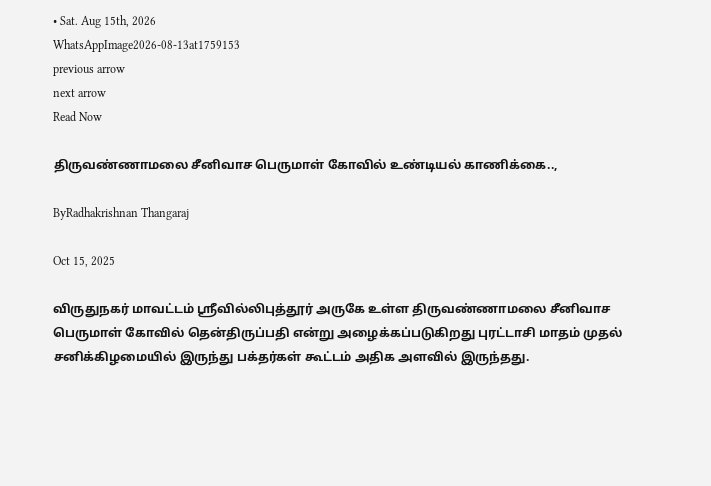• Sat. Aug 15th, 2026
WhatsAppImage2026-08-13at1759153
previous arrow
next arrow
Read Now

திருவண்ணாமலை சீனிவாச பெருமாள் கோவில் உண்டியல் காணிக்கை..,

ByRadhakrishnan Thangaraj

Oct 15, 2025

விருதுநகர் மாவட்டம் ஸ்ரீவில்லிபுத்தூர் அருகே உள்ள திருவண்ணாமலை சீனிவாச பெருமாள் கோவில் தென்திருப்பதி என்று அழைக்கப்படுகிறது புரட்டாசி மாதம் முதல் சனிக்கிழமையில் இருந்து பக்தர்கள் கூட்டம் அதிக அளவில் இருந்தது.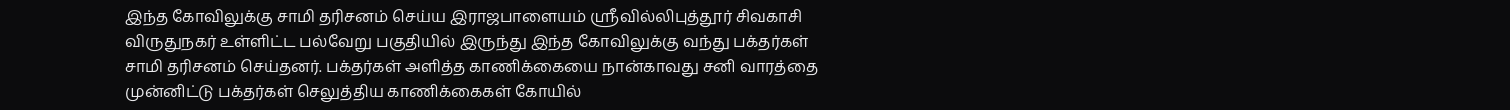இந்த கோவிலுக்கு சாமி தரிசனம் செய்ய இராஜபாளையம் ஸ்ரீவில்லிபுத்தூர் சிவகாசி விருதுநகர் உள்ளிட்ட பல்வேறு பகுதியில் இருந்து இந்த கோவிலுக்கு வந்து பக்தர்கள் சாமி தரிசனம் செய்தனர். பக்தர்கள் அளித்த காணிக்கையை நான்காவது சனி வாரத்தை முன்னிட்டு பக்தர்கள் செலுத்திய காணிக்கைகள் கோயில்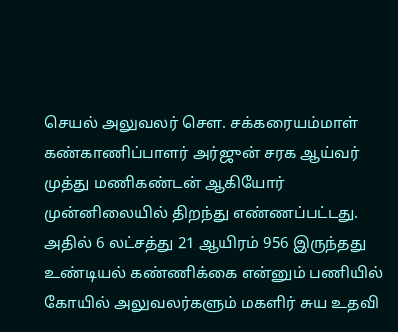செயல் அலுவலர் சௌ. சக்கரையம்மாள் கண்காணிப்பாளர் அர்ஜுன் சரக ஆய்வர் முத்து மணிகண்டன் ஆகியோர் முன்னிலையில் திறந்து எண்ணப்பட்டது. அதில் 6 லட்சத்து 21 ஆயிரம் 956 இருந்தது உண்டியல் கண்ணிக்கை என்னும் பணியில் கோயில் அலுவலர்களும் மகளிர் சுய உதவி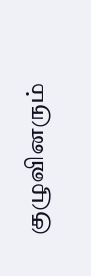குழுவினரும்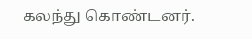கலந்து கொண்டனர்.